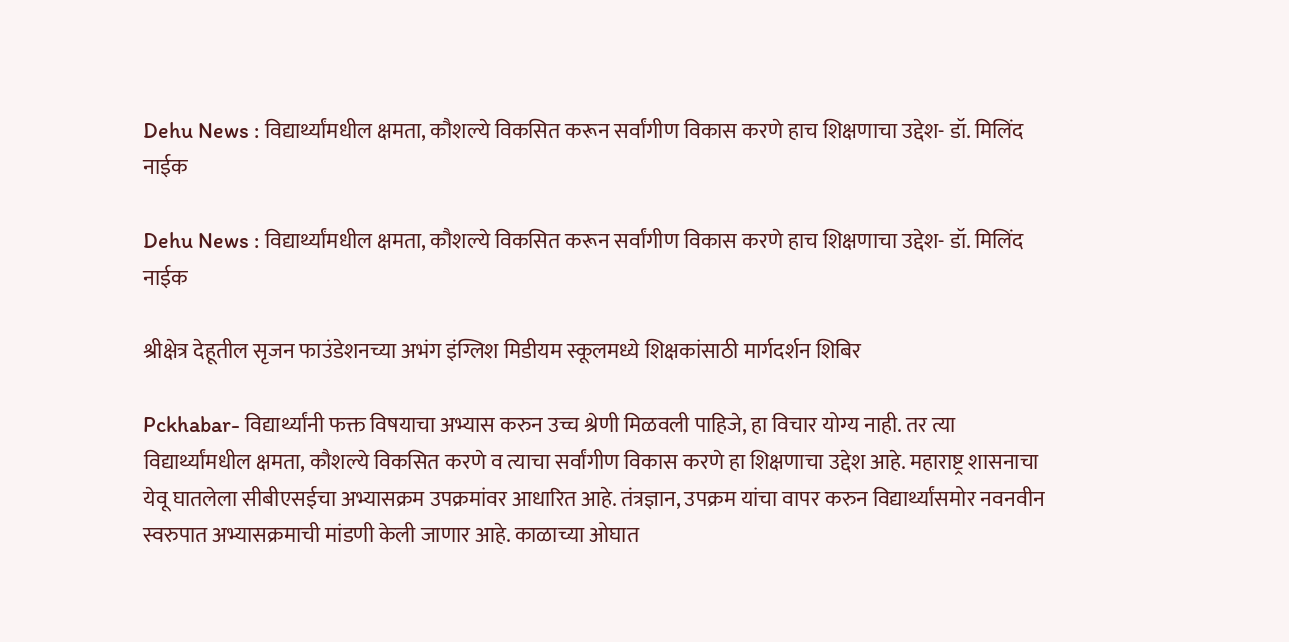Dehu News : विद्यार्थ्यांमधील क्षमता, कौशल्ये विकसित करून सर्वांगीण विकास करणे हाच शिक्षणाचा उद्देश- डॉ. मिलिंद नाईक

Dehu News : विद्यार्थ्यांमधील क्षमता, कौशल्ये विकसित करून सर्वांगीण विकास करणे हाच शिक्षणाचा उद्देश- डॉ. मिलिंद नाईक

श्रीक्षेत्र देहूतील सृजन फाउंडेशनच्या अभंग इंग्लिश मिडीयम स्कूलमध्ये शिक्षकांसाठी मार्गदर्शन शिबिर

Pckhabar- विद्यार्थ्यांनी फक्त विषयाचा अभ्यास करुन उच्च श्रेणी मिळवली पाहिजे, हा विचार योग्य नाही. तर त्या विद्यार्थ्यांमधील क्षमता, कौशल्ये विकसित करणे व त्याचा सर्वांगीण विकास करणे हा शिक्षणाचा उद्देश आहे. महाराष्ट्र शासनाचा येवू घातलेला सीबीएसईचा अभ्यासक्रम उपक्रमांवर आधारित आहे. तंत्रज्ञान, उपक्रम यांचा वापर करुन विद्यार्थ्यांसमोर नवनवीन स्वरुपात अभ्यासक्रमाची मांडणी केली जाणार आहे. काळाच्या ओघात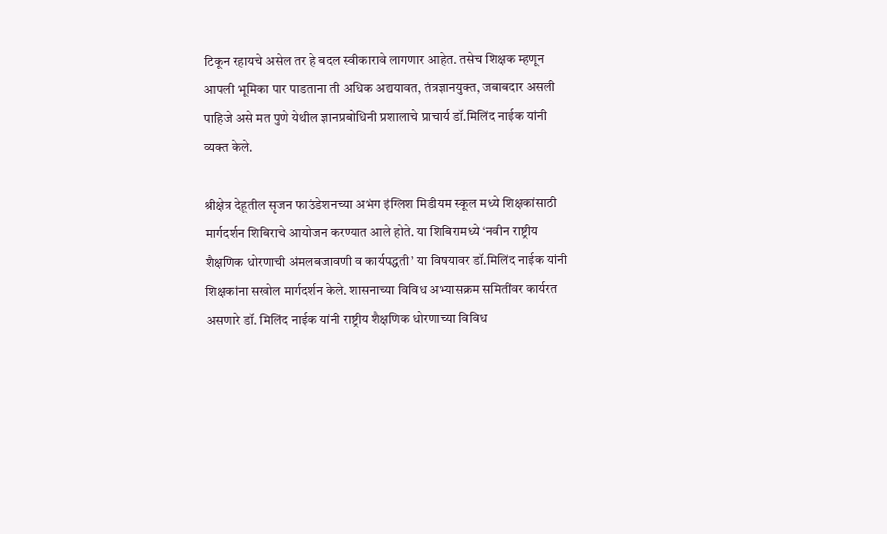टिकून रहायचे असेल तर हे बदल स्वीकारावे लागणार आहेत. तसेच शिक्षक म्हणून आपली भूमिका पार पाडताना ती अधिक अद्ययावत, तंत्रज्ञानयुक्त, जबाबदार असली पाहिजे असे मत पुणे येथील ज्ञानप्रबोधिनी प्रशालाचे प्राचार्य डॉ.मिलिंद नाईक यांनी व्यक्त केले.

श्रीक्षेत्र देहूतील सृजन फाउंडेशनच्या अभंग इंग्लिश मिडीयम स्कूल मध्ये शिक्षकांसाठी मार्गदर्शन शिबिराचे आयोजन करण्यात आले होते. या शिबिरामध्ये ‘नवीन राष्ट्रीय शैक्षणिक धोरणाची अंमलबजावणी व कार्यपद्धती’ या विषयावर डॉ.मिलिंद नाईक यांनी शिक्षकांना सखोल मार्गदर्शन केले. शासनाच्या विविध अभ्यासक्रम समितींवर कार्यरत असणारे डॉ. मिलिंद नाईक यांनी राष्ट्रीय शैक्षणिक धोरणाच्या विविध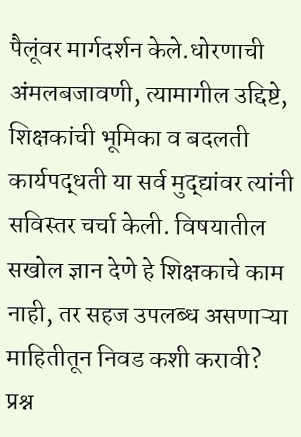पैलूंवर मार्गदर्शन केले.धोरणाची अंमलबजावणी, त्यामागील उद्दिष्टे, शिक्षकांची भूमिका व बदलती कार्यपद्धती या सर्व मुद्द्यांवर त्यांनी सविस्तर चर्चा केली. विषयातील सखोल ज्ञान देणे हे शिक्षकाचे काम नाही, तर सहज उपलब्ध असणाऱ्या माहितीतून निवड कशी करावी? प्रश्न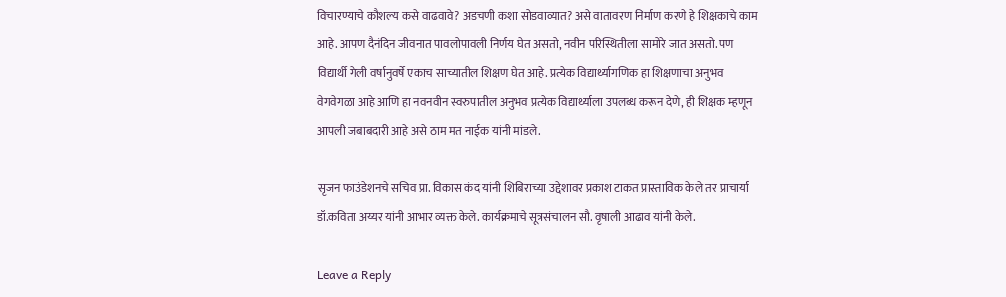विचारण्याचे कौशल्य कसे वाढवावे? अडचणी कशा सोडवाव्यात? असे वातावरण निर्माण करणे हे शिक्षकाचे काम आहे. आपण दैनंदिन जीवनात पावलोपावली निर्णय घेत असतो, नवीन परिस्थितीला सामोरे जात असतो. पण विद्यार्थी गेली वर्षानुवर्षे एकाच साच्यातील शिक्षण घेत आहे. प्रत्येक विद्यार्थ्यागणिक हा शिक्षणाचा अनुभव वेगवेगळा आहे आणि हा नवनवीन स्वरुपातील अनुभव प्रत्येक विद्यार्थ्याला उपलब्ध करून देणे, ही शिक्षक म्हणून आपली जबाबदारी आहे असे ठाम मत नाईक यांनी मांडले.

सृजन फाउंडेशनचे सचिव प्रा. विकास कंद यांनी शिबिराच्या उद्देशावर प्रकाश टाकत प्रास्ताविक केले तर प्राचार्या डॉ.कविता अय्यर यांनी आभार व्यक्त केले. कार्यक्रमाचे सूत्रसंचालन सौ. वृषाली आढाव यांनी केले.

Leave a Reply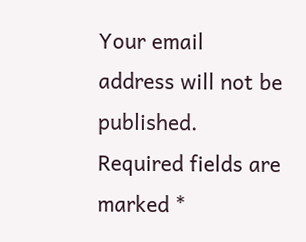Your email address will not be published. Required fields are marked *